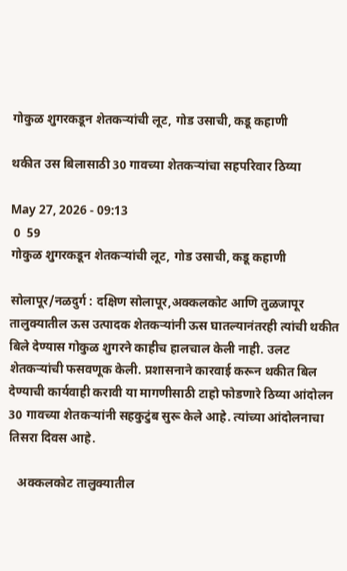गोकुळ शुगरकडून शेतकर्‍यांची लूट, गोड उसाची, कडू कहाणी

थकीत उस बिलासाठी 30 गावच्या शेतकर्‍यांचा सहपरिवार ठिय्या

May 27, 2026 - 09:13
 0  59
गोकुळ शुगरकडून शेतकर्‍यांची लूट, गोड उसाची, कडू कहाणी

सोलापूर/नळदुर्ग : दक्षिण सोलापूर,अक्कलकोट आणि तुळजापूर तालुक्यातील ऊस उत्पादक शेतकर्‍यांनी ऊस घातल्यानंतरही त्यांची थकीत बिले देण्यास गोकुळ शुगरने काहीच हालचाल केली नाही. उलट शेतकर्‍यांची फसवणूक केली. प्रशासनाने कारवाई करून थकीत बिल देण्याची कार्यवाही करावी या मागणीसाठी टाहो फोडणारे ठिय्या आंदोलन 30 गावच्या शेतकर्‍यांनी सहकुटुंब सुरू केले आहे. त्यांच्या आंदोलनाचा तिसरा दिवस आहे.

   अक्कलकोट तालुक्यातील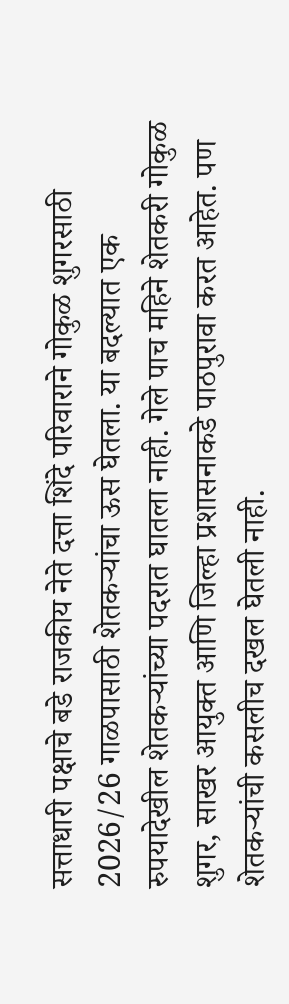सत्ताधारी पक्षाचे बडे राजकीय नेते दत्ता शिंदे परिवाराने गोकुळ शुगरसाठी 2026/26 गाळपासाठी शेतकर्‍यांचा ऊस घेतला. या बदल्यात एक रुपयादेखील शेतकर्‍यांच्या पदरात घातला नाही. गेले पाच महिने शेतकरी गोकुळ शुगर, साखर आयुक्त आणि जिल्हा प्रशासनाकडे पाठपुरावा करत आहेत. पण शेतकर्‍यांची कसलीच दखल घेतली नाही.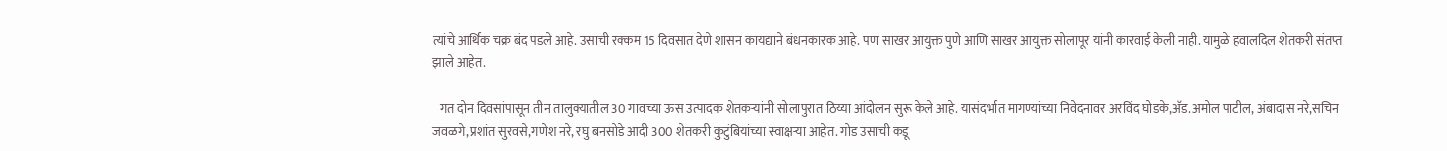त्यांचे आर्थिक चक्र बंद पडले आहे. उसाची रक्कम 15 दिवसात देणे शासन कायद्याने बंधनकारक आहे. पण साखर आयुक्त पुणे आणि साखर आयुक्त सोलापूर यांनी कारवाई केली नाही. यामुळे हवालदिल शेतकरी संतप्त झाले आहेत.

   गत दोन दिवसांपासून तीन तालुक्यातील 30 गावच्या ऊस उत्पादक शेतकर्‍यांनी सोलापुरात ठिय्या आंदोलन सुरू केले आहे. यासंदर्भात मागण्यांच्या निवेदनावर अरविंद घोडके,अ‍ॅड.अमोल पाटील, अंबादास नरे,सचिन जवळगे,प्रशांत सुरवसे,गणेश नरे, रघु बनसोडे आदी 300 शेतकरी कुटुंबियांच्या स्वाक्षर्‍या आहेत. गोड उसाची कडू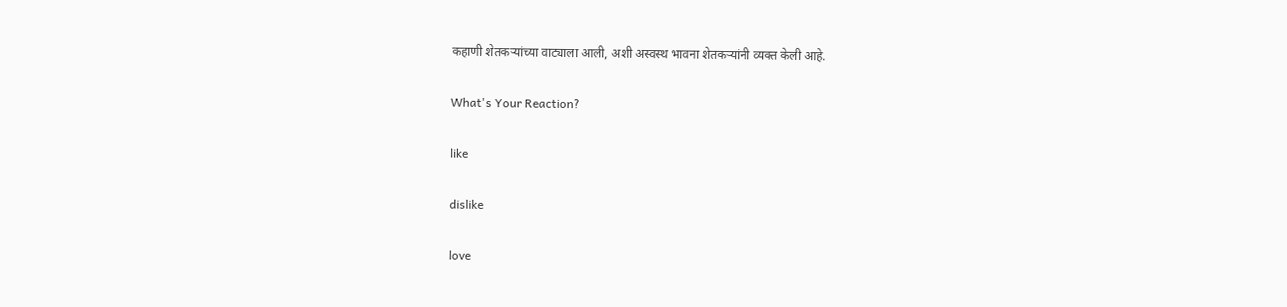कहाणी शेतकर्‍यांच्या वाट्याला आली, अशी अस्वस्थ भावना शेतकर्‍यांनी व्यक्त केली आहे.

What's Your Reaction?

like

dislike

love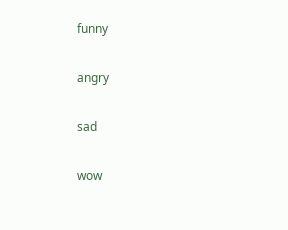funny

angry

sad

wow